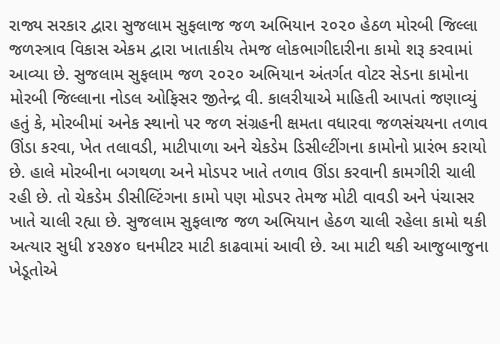રાજ્ય સરકાર દ્વારા સુજલામ સુફલાજ જળ અભિયાન ૨૦૨૦ હેઠળ મોરબી જિલ્લા જળસ્ત્રાવ વિકાસ એકમ દ્વારા ખાતાકીય તેમજ લોકભાગીદારીના કામો શરૂ કરવામાં આવ્યા છે. સુજલામ સુફલામ જળ ૨૦૨૦ અભિયાન અંતર્ગત વોટર સેડના કામોના મોરબી જિલ્લાના નોડલ ઓફિસર જીતેન્દ્ર વી. કાલરીયાએ માહિતી આપતાં જણાવ્યું હતું કે, મોરબીમાં અનેક સ્થાનો પર જળ સંગ્રહની ક્ષમતા વધારવા જળસંચયના તળાવ ઊંડા કરવા, ખેત તલાવડી, માટીપાળા અને ચેકડેમ ડિસીલ્ટીંગના કામોનો પ્રારંભ કરાયો છે. હાલે મોરબીના બગથળા અને મોડપર ખાતે તળાવ ઊંડા કરવાની કામગીરી ચાલી રહી છે. તો ચેકડેમ ડીસીલ્ટિંગના કામો પણ મોડપર તેમજ મોટી વાવડી અને પંચાસર ખાતે ચાલી રહ્યા છે. સુજલામ સુફલાજ જળ અભિયાન હેઠળ ચાલી રહેલા કામો થકી અત્યાર સુધી ૪૨૭૪૦ ઘનમીટર માટી કાઢવામાં આવી છે. આ માટી થકી આજુબાજુના ખેડૂતોએ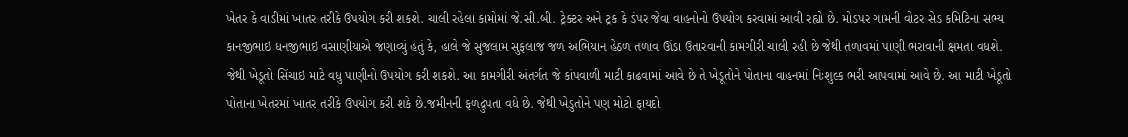ખેતર કે વાડીમાં ખાતર તરીકે ઉપયોગ કરી શકશે. ચાલી રહેલા કામોમાં જે.સી.બી. ટ્રેક્ટર અને ટ્રક કે ડંપર જેવા વાહનોનો ઉપયોગ કરવામાં આવી રહ્યો છે. મોડપર ગામની વોટર સેડ કમિટિના સભ્ય કાનજીભાઇ ધનજીભાઇ વસાણીયાએ જણાવ્યું હતું કે, હાલે જે સુજલામ સુફલાજ જળ અભિયાન હેઠળ તળાવ ઊંડા ઉતારવાની કામગીરી ચાલી રહી છે જેથી તળાવમાં પાણી ભરાવાની ક્ષમતા વધશે. જેથી ખેડૂતો સિંચાઇ માટે વધુ પાણીનો ઉપયોગ કરી શકશે. આ કામગીરી અંતર્ગત જે કાંપવાળી માટી કાઢવામાં આવે છે તે ખેડૂતોને પોતાના વાહનમાં નિઃશુલ્ક ભરી આપવામાં આવે છે. આ માટી ખેડૂતો પોતાના ખેતરમાં ખાતર તરીકે ઉપયોગ કરી શકે છે.જમીનની ફળદ્રુપતા વધે છે. જેથી ખેડુતોને પણ મોટો ફાયદો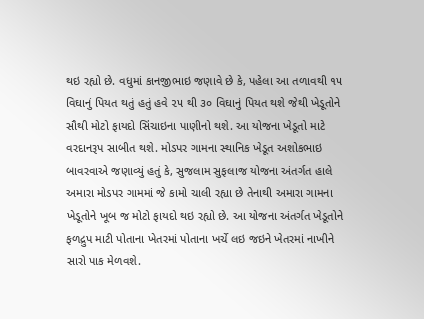થઇ રહ્યો છે. વધુમાં કાનજીભાઇ જણાવે છે કે, પહેલા આ તળાવથી ૧૫ વિઘાનું પિયત થતું હતું હવે ૨૫ થી ૩૦ વિઘાનું પિયત થશે જેથી ખેડૂતોને સૌથી મોટો ફાયદો સિંચાઇના પાણીનો થશે. આ યોજના ખેડૂતો માટે વરદાનરૂપ સાબીત થશે. મોડપર ગામના સ્થાનિક ખેડૂત અશોકભાઇ બાવરવાએ જણાવ્યું હતું કે, સુજલામ સુફલાજ યોજના અંતર્ગત હાલે અમારા મોડપર ગામમાં જે કામો ચાલી રહ્યા છે તેનાથી અમારા ગામના ખેડૂતોને ખૂબ જ મોટો ફાયદો થઇ રહ્યો છે. આ યોજના અંતર્ગત ખેડૂતોને ફળદ્રુપ માટી પોતાના ખેતરમાં પોતાના ખર્ચે લઇ જઇને ખેતરમાં નાખીને સારો પાક મેળવશે.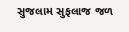સુજલામ સુફલાજ જળ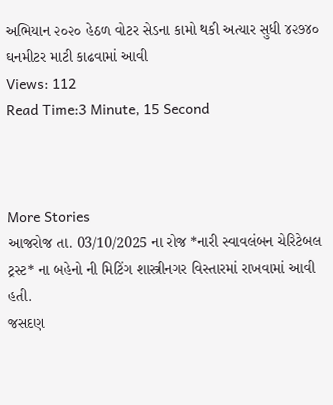અભિયાન ૨૦૨૦ હેઠળ વોટર સેડના કામો થકી અત્યાર સુધી ૪૨૭૪૦ ઘનમીટર માટી કાઢવામાં આવી
Views: 112
Read Time:3 Minute, 15 Second



More Stories
આજરોજ તા. 03/10/2025 ના રોજ *નારી સ્વાવલંબન ચેરિટેબલ ટ્રસ્ટ* ના બહેનો ની મિટિંગ શાસ્ત્રીનગર વિસ્તારમાં રાખવામાં આવી હતી.
જસદણ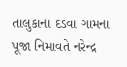તાલુકાના દડવા ગામના પૂજા નિમાવતે નરેન્દ્ર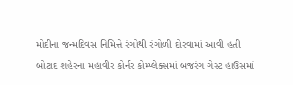મોદીના જન્મદિવસ નિમિત્તે રંગોથી રંગોળી દોરવામાં આવી હતી
બોટાદ શહેરના મહાવીર કોર્નર કોમ્પ્લેક્સમાં બજરંગ ગેસ્ટ હાઉસમાં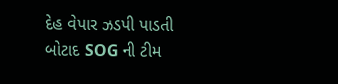દેહ વેપાર ઝડપી પાડતી બોટાદ SOG ની ટીમ